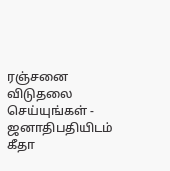ரஞ்சனை விடுதலை செய்யுங்கள் - ஜனாதிபதியிடம் கீதா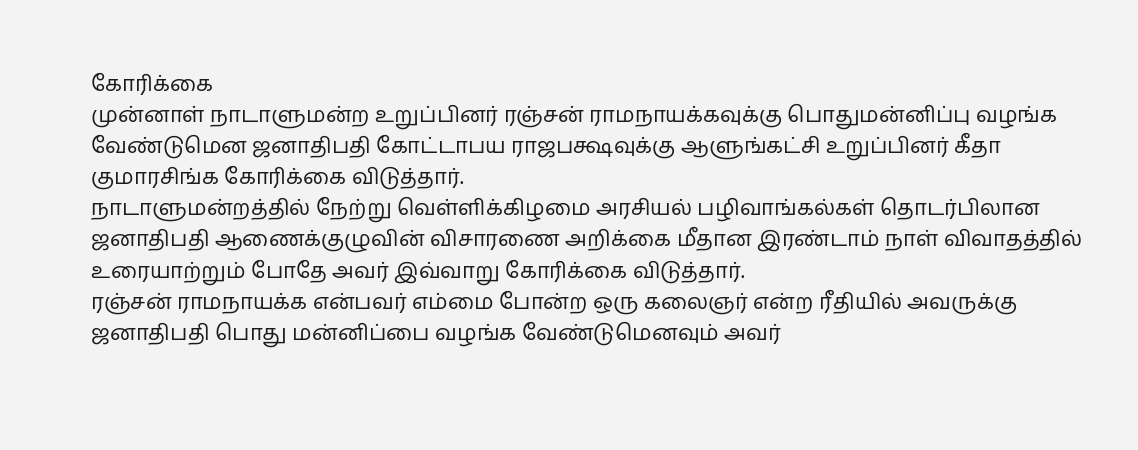கோரிக்கை
முன்னாள் நாடாளுமன்ற உறுப்பினர் ரஞ்சன் ராமநாயக்கவுக்கு பொதுமன்னிப்பு வழங்க வேண்டுமென ஜனாதிபதி கோட்டாபய ராஜபக்ஷவுக்கு ஆளுங்கட்சி உறுப்பினர் கீதா குமாரசிங்க கோரிக்கை விடுத்தார்.
நாடாளுமன்றத்தில் நேற்று வெள்ளிக்கிழமை அரசியல் பழிவாங்கல்கள் தொடர்பிலான ஜனாதிபதி ஆணைக்குழுவின் விசாரணை அறிக்கை மீதான இரண்டாம் நாள் விவாதத்தில் உரையாற்றும் போதே அவர் இவ்வாறு கோரிக்கை விடுத்தார்.
ரஞ்சன் ராமநாயக்க என்பவர் எம்மை போன்ற ஒரு கலைஞர் என்ற ரீதியில் அவருக்கு ஜனாதிபதி பொது மன்னிப்பை வழங்க வேண்டுமெனவும் அவர்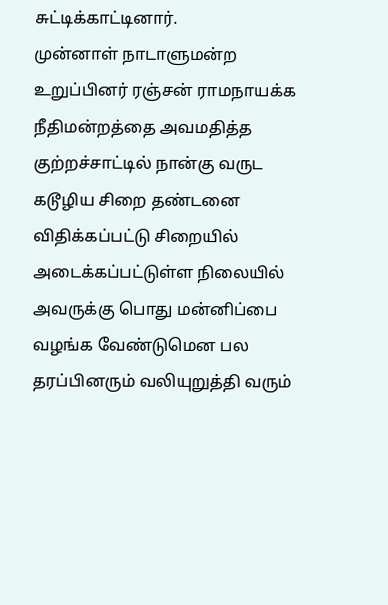சுட்டிக்காட்டினார்.
முன்னாள் நாடாளுமன்ற உறுப்பினர் ரஞ்சன் ராமநாயக்க நீதிமன்றத்தை அவமதித்த குற்றச்சாட்டில் நான்கு வருட கடூழிய சிறை தண்டனை விதிக்கப்பட்டு சிறையில் அடைக்கப்பட்டுள்ள நிலையில் அவருக்கு பொது மன்னிப்பை வழங்க வேண்டுமென பல தரப்பினரும் வலியுறுத்தி வரும்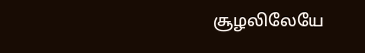சூழலிலேயே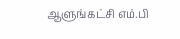ஆளுங்கட்சி எம்.பி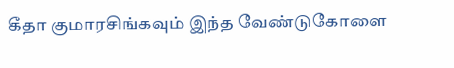கீதா குமாரசிங்கவும் இந்த வேண்டுகோளை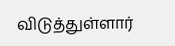விடுத்துள்ளார்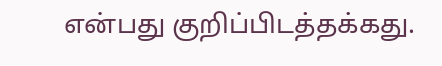என்பது குறிப்பிடத்தக்கது.